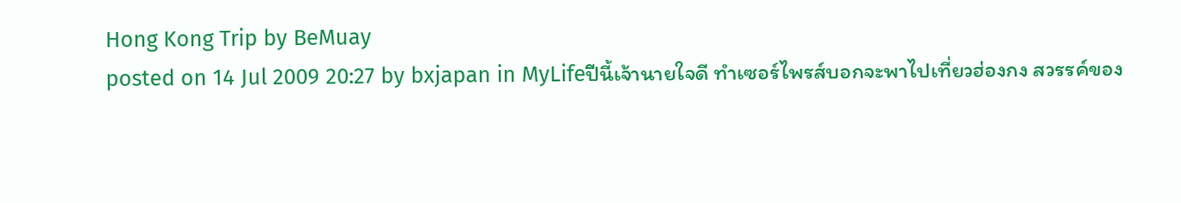Hong Kong Trip by BeMuay
posted on 14 Jul 2009 20:27 by bxjapan in MyLifeปีนี้เจ้านายใจดี ทำเซอร์ไพรส์บอกจะพาไปเที่ยวฮ่องกง สวรรค์ของ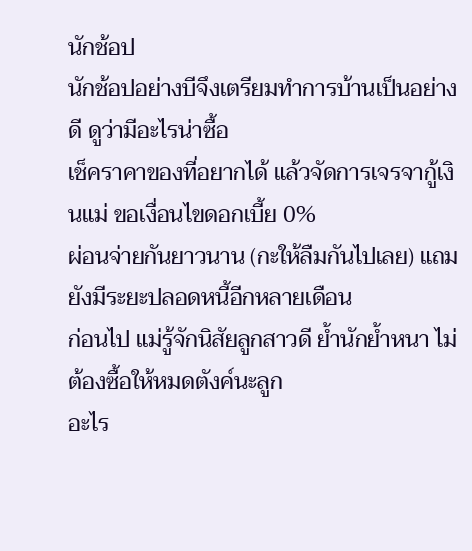นักช้อป
นักช้อปอย่างบีจึงเตรียมทำการบ้านเป็นอย่างดี ดูว่ามีอะไรน่าซื้อ
เช็คราคาของที่อยากได้ แล้วจัดการเจรจากู้เงินแม่ ขอเงื่อนไขดอกเบี้ย 0%
ผ่อนจ่ายกันยาวนาน (กะให้ลืมกันไปเลย) แถมยังมีระยะปลอดหนี้อีกหลายเดือน
ก่อนไป แม่รู้จักนิสัยลูกสาวดี ย้ำนักย้ำหนา ไม่ต้องซื้อให้หมดตังค์นะลูก
อะไร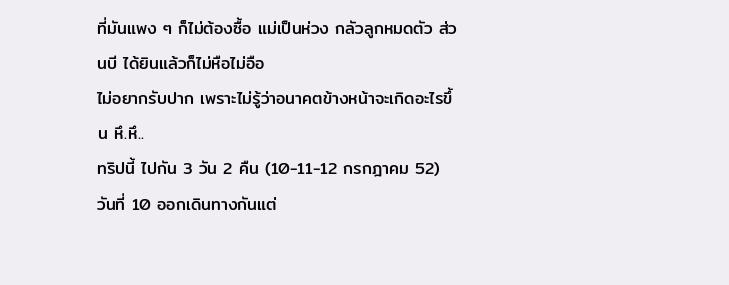ที่มันแพง ๆ ก็ไม่ต้องซื้อ แม่เป็นห่วง กลัวลูกหมดตัว ส่วนบี ได้ยินแล้วก็ไม่หือไม่อือ
ไม่อยากรับปาก เพราะไม่รู้ว่าอนาคตข้างหน้าจะเกิดอะไรขึ้น หึ.หึ..
ทริปนี้ ไปกัน 3 วัน 2 คืน (10-11-12 กรกฎาคม 52) วันที่ 10 ออกเดินทางกันแต่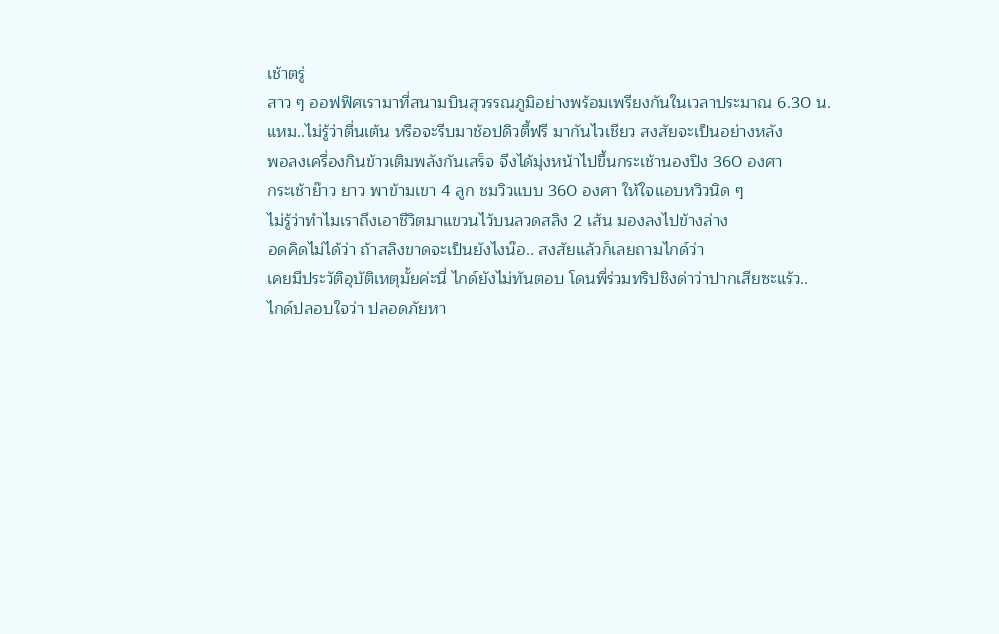เช้าตรู่
สาว ๆ ออฟฟิศเรามาที่สนามบินสุวรรณภูมิอย่างพร้อมเพรียงกันในเวลาประมาณ 6.30 น.
แหม..ไม่รู้ว่าตื่นเต้น หรือจะรีบมาช้อปดิวตี้ฟรี มากันไวเชียว สงสัยจะเป็นอย่างหลัง
พอลงเครื่องกินข้าวเติมพลังกันเสร็จ จึงได้มุ่งหน้าไปขึ้นกระเช้านองปิง 360 องศา
กระเช้าย๊าว ยาว พาข้ามเขา 4 ลูก ชมวิวแบบ 360 องศา ให้ใจแอบหวิวนิด ๆ
ไม่รู้ว่าทำไมเราถึงเอาชีวิตมาแขวนไว้บนลวดสลิง 2 เส้น มองลงไปข้างล่าง
อดคิดไม่ได้ว่า ถ้าสลิงขาดจะเป็นยังไงน๊อ.. สงสัยแล้วก็เลยถามไกด์ว่า
เคยมีประวัติอุบัติเหตุมั้ยค่ะนี่ ไกด์ยังไม่ทันตอบ โดนพี่ร่วมทริปชิงด่าว่าปากเสียซะแร้ว..
ไกด์ปลอบใจว่า ปลอดภัยหา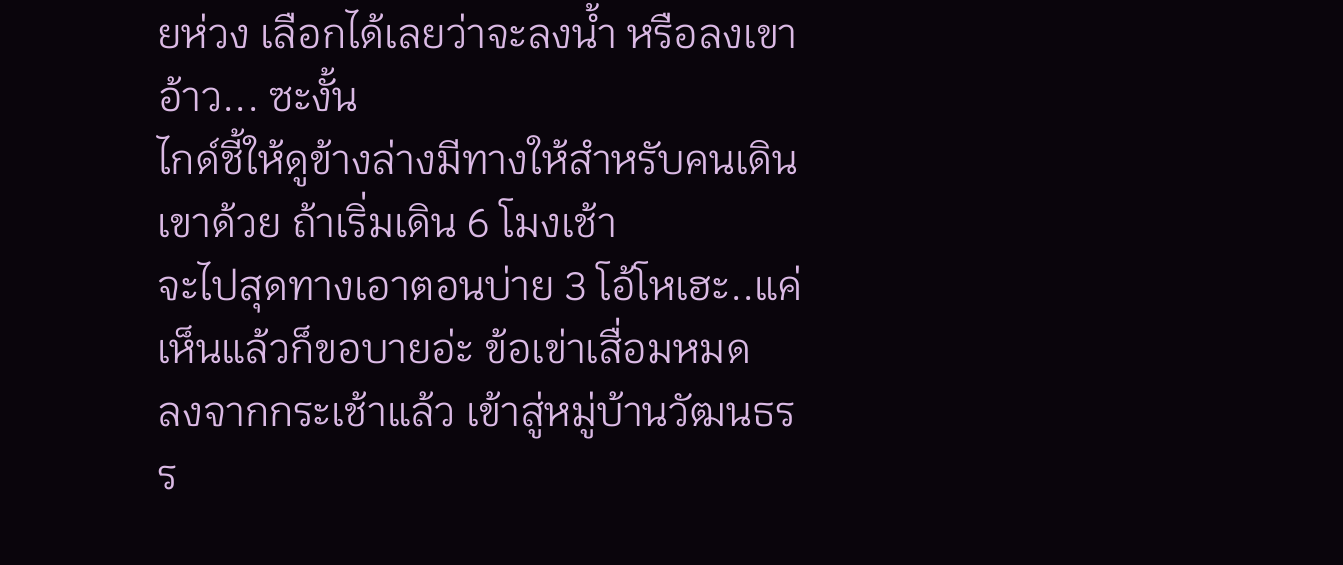ยห่วง เลือกได้เลยว่าจะลงน้ำ หรือลงเขา อ้าว... ซะงั้น
ไกด์ชี้ให้ดูข้างล่างมีทางให้สำหรับคนเดินเขาด้วย ถ้าเริ่มเดิน 6 โมงเช้า
จะไปสุดทางเอาตอนบ่าย 3 โอ้โหเฮะ..แค่เห็นแล้วก็ขอบายอ่ะ ข้อเข่าเสื่อมหมด
ลงจากกระเช้าแล้ว เข้าสู่หมู่บ้านวัฒนธรร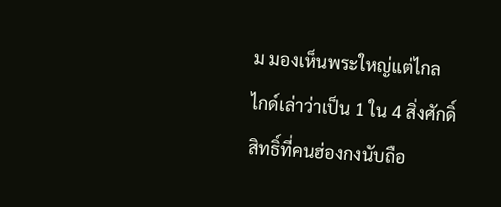ม มองเห็นพระใหญ่แต่ไกล
ไกด์เล่าว่าเป็น 1 ใน 4 สิ่งศักดิ์สิทธิ์ที่คนฮ่องกงนับถือ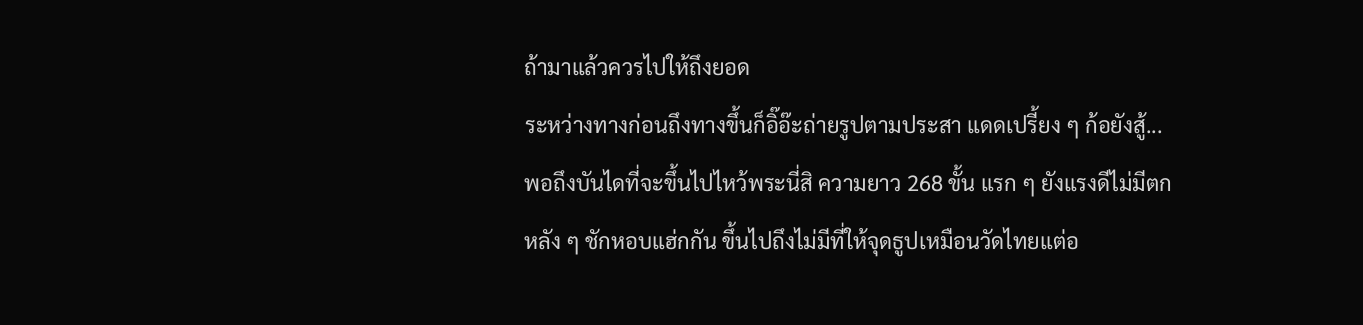ถ้ามาแล้วควรไปให้ถึงยอด
ระหว่างทางก่อนถึงทางขึ้นก็อิ๊อ๊ะถ่ายรูปตามประสา แดดเปรี้ยง ๆ ก้อยังสู้...
พอถึงบันไดที่จะขึ้นไปไหว้พระนี่สิ ความยาว 268 ขั้น แรก ๆ ยังแรงดีไม่มีตก
หลัง ๆ ชักหอบแฮ่กกัน ขึ้นไปถึงไม่มีที่ให้จุดธูปเหมือนวัดไทยแต่อ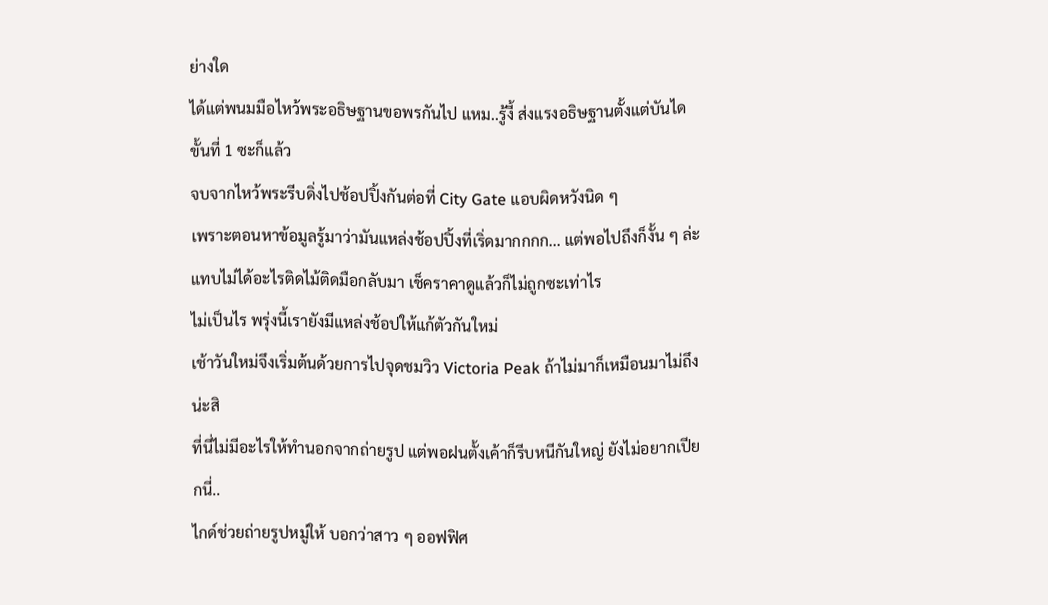ย่างใด
ได้แต่พนมมือไหว้พระอธิษฐานขอพรกันไป แหม..รู้งี้ ส่งแรงอธิษฐานตั้งแต่บันไดขั้นที่ 1 ซะก็แล้ว
จบจากไหว้พระรีบดิ่งไปช้อปปิ้งกันต่อที่ City Gate แอบผิดหวังนิด ๆ
เพราะตอนหาข้อมูลรู้มาว่ามันแหล่งช้อปปิ้งที่เริ่ดมากกกก... แต่พอไปถึงก็งั้น ๆ ล่ะ
แทบไม่ได้อะไรติดไม้ติดมือกลับมา เช็คราคาดูแล้วก็ไม่ถูกซะเท่าไร
ไม่เป็นไร พรุ่งนี้เรายังมีแหล่งช้อปให้แก้ตัวกันใหม่
เช้าวันใหม่จึงเริ่มต้นด้วยการไปจุดชมวิว Victoria Peak ถ้าไม่มาก็เหมือนมาไม่ถึงน่ะสิ
ที่นี่ไม่มีอะไรให้ทำนอกจากถ่ายรูป แต่พอฝนตั้งเค้าก็รีบหนีกันใหญ่ ยังไม่อยากเปียกนี่..
ไกด์ช่วยถ่ายรูปหมู่ให้ บอกว่าสาว ๆ ออฟฟิศ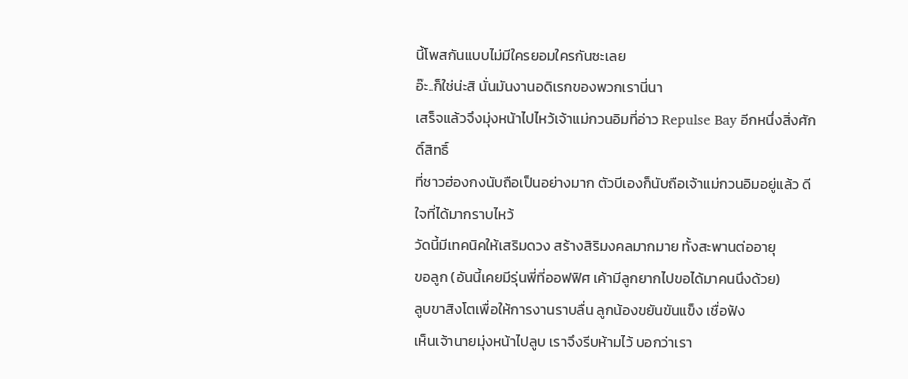นี้โพสกันแบบไม่มีใครยอมใครกันซะเลย
อ๊ะ..ก็ใช่น่ะสิ นั่นมันงานอดิเรกของพวกเรานี่นา
เสร็จแล้วจึงมุ่งหน้าไปไหว้เจ้าแม่กวนอิมที่อ่าว Repulse Bay อีกหนึ่งสิ่งศักดิ์สิทธิ์
ที่ชาวฮ่องกงนับถือเป็นอย่างมาก ตัวบีเองก็นับถือเจ้าแม่กวนอิมอยู่แล้ว ดีใจที่ได้มากราบไหว้
วัดนี้มีเทคนิคให้เสริมดวง สร้างสิริมงคลมากมาย ทั้งสะพานต่ออายุ
ขอลูก (อันนี้เคยมีรุ่นพี่ที่ออฟฟิศ เค้ามีลูกยากไปขอได้มาคนนึงด้วย)
ลูบขาสิงโตเพื่อให้การงานราบลื่น ลูกน้องขยันขันแข็ง เชื่อฟัง
เห็นเจ้านายมุ่งหน้าไปลูบ เราจึงรีบห้ามไว้ บอกว่าเรา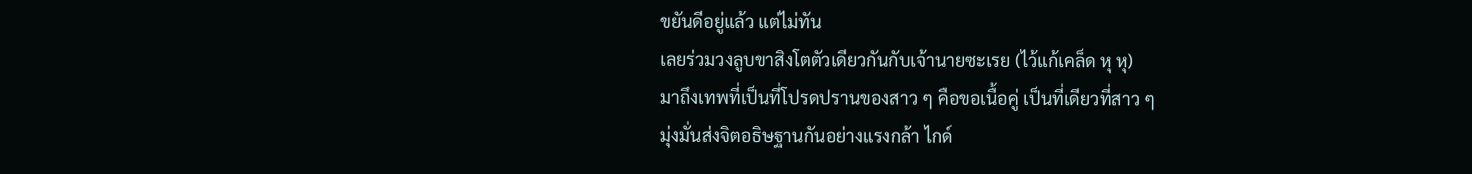ขยันดีอยู่แล้ว แต่ไม่ทัน
เลยร่วมวงลูบขาสิงโตตัวเดียวกันกับเจ้านายซะเรย (ไว้แก้เคล็ด หุ หุ)
มาถึงเทพที่เป็นที่โปรดปรานของสาว ๆ คือขอเนื้อคู่ เป็นที่เดียวที่สาว ๆ
มุ่งมั่นส่งจิตอธิษฐานกันอย่างแรงกล้า ไกด์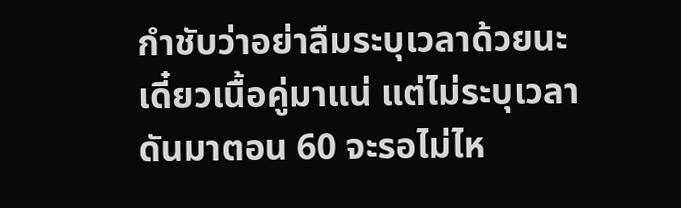กำชับว่าอย่าลืมระบุเวลาด้วยนะ
เดี๋ยวเนื้อคู่มาแน่ แต่ไม่ระบุเวลา ดันมาตอน 60 จะรอไม่ไห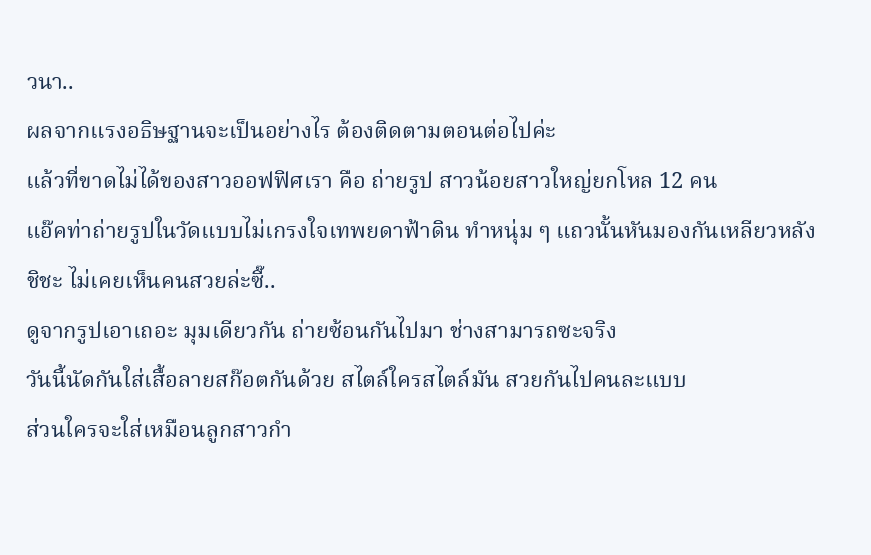วนา..
ผลจากแรงอธิษฐานจะเป็นอย่างไร ต้องติดตามตอนต่อไปค่ะ
แล้วที่ขาดไม่ได้ของสาวออฟฟิศเรา คือ ถ่ายรูป สาวน้อยสาวใหญ่ยกโหล 12 คน
แอ๊คท่าถ่ายรูปในวัดแบบไม่เกรงใจเทพยดาฟ้าดิน ทำหนุ่ม ๆ แถวนั้นหันมองกันเหลียวหลัง
ชิชะ ไม่เคยเห็นคนสวยล่ะซี๊..
ดูจากรูปเอาเถอะ มุมเดียวกัน ถ่ายซ้อนกันไปมา ช่างสามารถซะจริง
วันนี้นัดกันใส่เสื้อลายสก๊อตกันด้วย สไตล์ใครสไตล์มัน สวยกันไปคนละแบบ
ส่วนใครจะใส่เหมือนลูกสาวกำ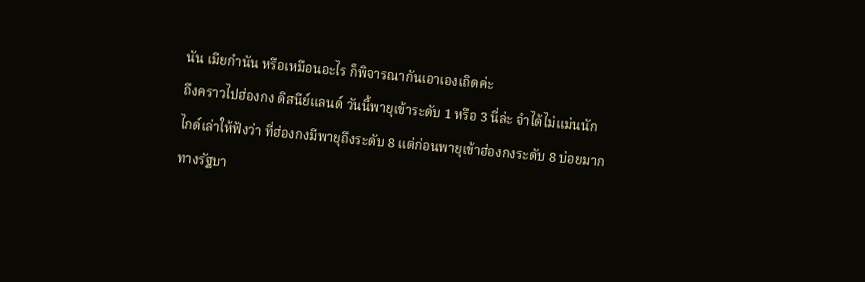นัน เมียกำนัน หรือเหมือนอะไร ก็พิจารณากันเอาเองเถิดค่ะ
ถึงคราวไปฮ่องกง ดิสนีย์แลนด์ วันนี้พายุเข้าระดับ 1 หรือ 3 นี่ล่ะ จำได้ไม่แม่นนัก
ไกด์เล่าให้ฟังว่า ที่ฮ่องกงมีพายุถึงระดับ 8 แต่ก่อนพายุเข้าฮ่องกงระดับ 8 บ่อยมาก
ทางรัฐบา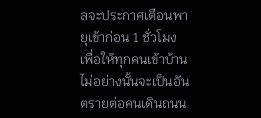ลจะประกาศเตือนพายุเข้าก่อน 1 ชั่วโมง เพื่อให้ทุกคนเข้าบ้าน
ไม่อย่างนั้นจะเป็นอันตรายต่อคนเดินถนน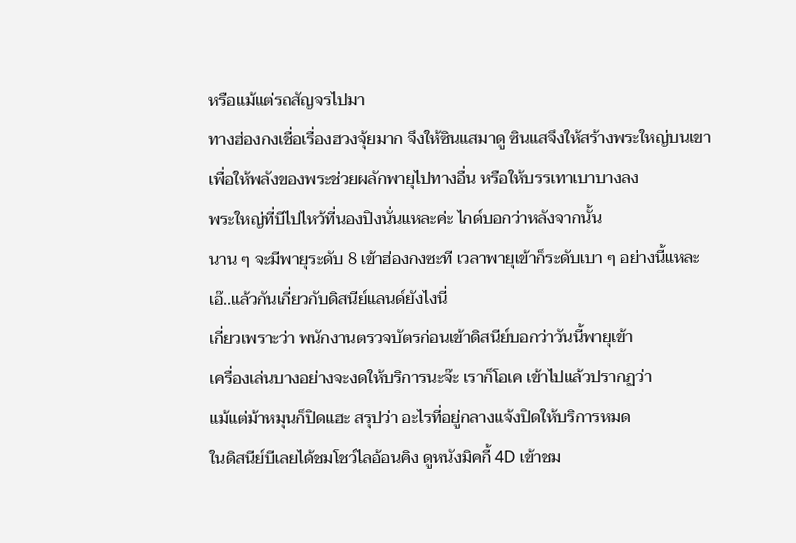หรือแม้แต่รถสัญจรไปมา
ทางฮ่องกงเชื่อเรื่องฮวงจุ้ยมาก จึงให้ซินแสมาดู ซินแสจึงให้สร้างพระใหญ่บนเขา
เพื่อให้พลังของพระช่วยผลักพายุไปทางอื่น หรือให้บรรเทาเบาบางลง
พระใหญ่ที่บีไปไหว้ที่นองปิงนั่นแหละค่ะ ไกด์บอกว่าหลังจากนั้น
นาน ๆ จะมีพายุระดับ 8 เข้าฮ่องกงซะที เวลาพายุเข้าก็ระดับเบา ๆ อย่างนี้แหละ
เอ๊..แล้วกันเกี่ยวกับดิสนีย์แลนด์ยังไงนี่
เกี่ยวเพราะว่า พนักงานตรวจบัตรก่อนเข้าดิสนีย์บอกว่าวันนี้พายุเข้า
เครื่องเล่นบางอย่างจะงดให้บริการนะจ๊ะ เราก็โอเค เข้าไปแล้วปรากฏว่า
แม้แต่ม้าหมุนก็ปิดแฮะ สรุปว่า อะไรที่อยู่กลางแจ้งปิดให้บริการหมด
ในดิสนีย์บีเลยได้ชมโชว์ไลอ้อนคิง ดูหนังมิคกี้ 4D เข้าชม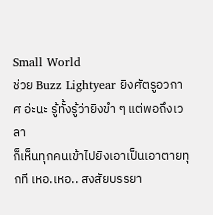Small World
ช่วย Buzz Lightyear ยิงศัตรูอวกาศ อ่ะนะ รู้ทั้งรู้ว่ายิงขำ ๆ แต่พอถึงเวลา
ก็เห็นทุกคนเข้าไปยิงเอาเป็นเอาตายทุกที เหอ.เหอ.. สงสัยบรรยา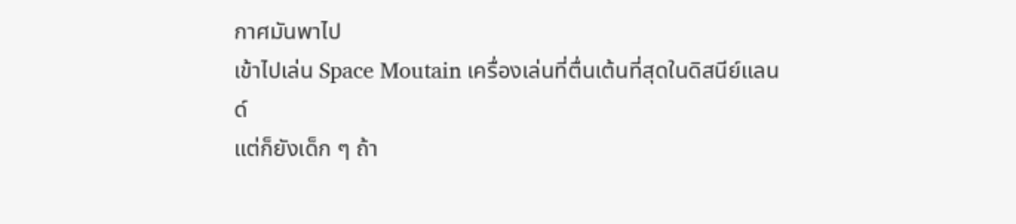กาศมันพาไป
เข้าไปเล่น Space Moutain เครื่องเล่นที่ตื่นเต้นที่สุดในดิสนีย์แลนด์
แต่ก็ยังเด็ก ๆ ถ้า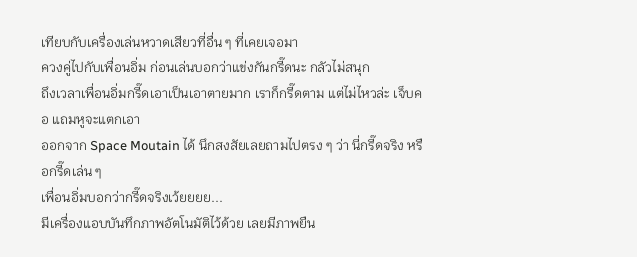เทียบกับเครื่องเล่นหวาดเสียวที่อื่น ๆ ที่เคยเจอมา
ควงคู่ไปกับเพื่อนอิ่ม ก่อนเล่นบอกว่าแข่งกันกรี๊ดนะ กลัวไม่สนุก
ถึงเวลาเพื่อนอิ่มกรี๊ดเอาเป็นเอาตายมาก เราก็กรี๊ดตาม แต่ไม่ไหวล่ะ เจ็บคอ แถมหูจะแตกเอา
ออกจาก Space Moutain ได้ นึกสงสัยเลยถามไปตรง ๆ ว่า นี่กรี๊ดจริง หรือกรี๊ดเล่น ๆ
เพื่อนอิ่มบอกว่ากรี๊ดจริงเว้ยยยย...
มีเครื่องแอบบันทึกภาพอัตโนมัติไว้ด้วย เลยมีภาพยืน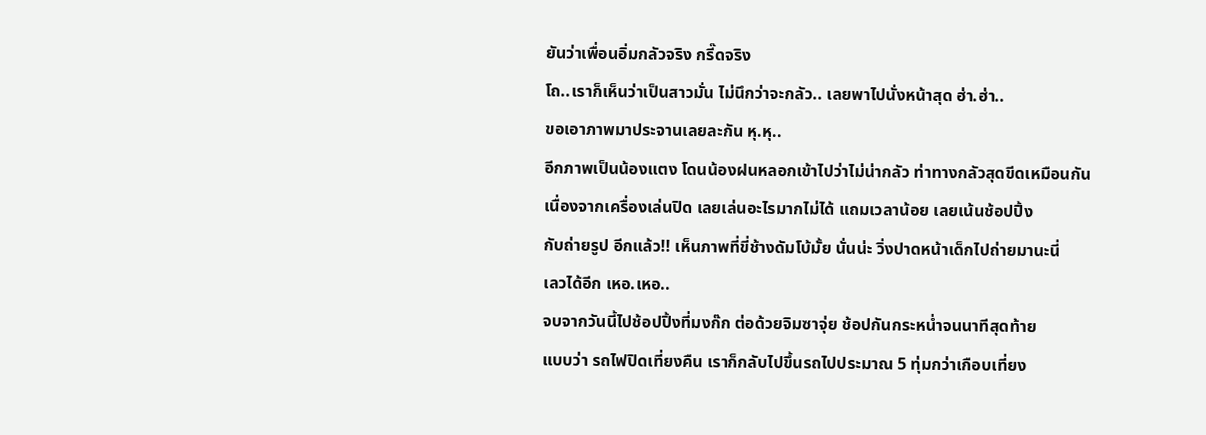ยันว่าเพื่อนอิ่มกลัวจริง กรี๊ดจริง
โถ..เราก็เห็นว่าเป็นสาวมั่น ไม่นึกว่าจะกลัว.. เลยพาไปนั่งหน้าสุด ฮ่า.ฮ่า..
ขอเอาภาพมาประจานเลยละกัน หุ.หุ..
อีกภาพเป็นน้องแตง โดนน้องฝนหลอกเข้าไปว่าไม่น่ากลัว ท่าทางกลัวสุดขีดเหมือนกัน
เนื่องจากเครื่องเล่นปิด เลยเล่นอะไรมากไม่ได้ แถมเวลาน้อย เลยเน้นช้อปปิ้ง
กับถ่ายรูป อีกแล้ว!! เห็นภาพที่ขี่ช้างดัมโบ้มั้ย นั่นน่ะ วิ่งปาดหน้าเด็กไปถ่ายมานะนี่
เลวได้อีก เหอ.เหอ..
จบจากวันนี้ไปช้อปปิ้งที่มงก๊ก ต่อด้วยจิมซาจุ่ย ช้อปกันกระหน่ำจนนาทีสุดท้าย
แบบว่า รถไฟปิดเที่ยงคืน เราก็กลับไปขึ้นรถไปประมาณ 5 ทุ่มกว่าเกือบเที่ยง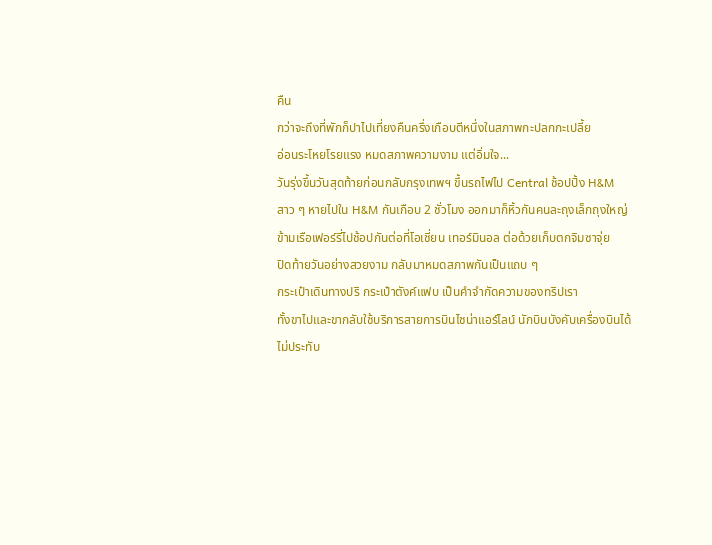คืน
กว่าจะถึงที่พักก็ปาไปเที่ยงคืนครึ่งเกือบตีหนึ่งในสภาพกะปลกกะเปลี้ย
อ่อนระโหยโรยแรง หมดสภาพความงาม แต่อิ่มใจ...
วันรุ่งขึ้นวันสุดท้ายก่อนกลับกรุงเทพฯ ขึ้นรถไฟไป Central ช้อปปิ้ง H&M
สาว ๆ หายไปใน H&M กันเกือบ 2 ชั่วโมง ออกมาก็หิ้วกันคนละถุงเล็กถุงใหญ่
ข้ามเรือเฟอร์รี่ไปช้อปกันต่อที่โอเชี่ยน เทอร์มินอล ต่อด้วยเก็บตกจิมซาจุ่ย
ปิดท้ายวันอย่างสวยงาม กลับมาหมดสภาพกันเป็นแถบ ๆ
กระเป๋าเดินทางปริ กระเป๋าตังค์แฟบ เป็นคำจำกัดความของทริปเรา
ทั้งขาไปและขากลับใช้บริการสายการบินไชน่าแอร์ไลน์ นักบินบังคับเครื่องบินได้
ไม่ประทับ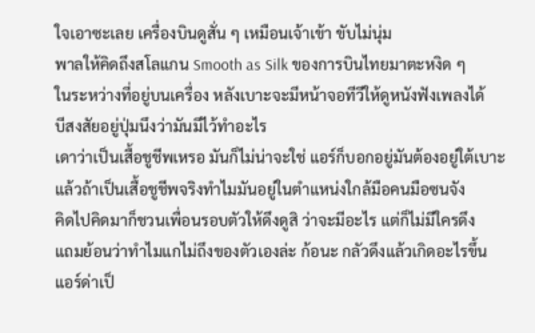ใจเอาซะเลย เครื่องบินดูสั่น ๆ เหมือนเจ้าเข้า ขับไม่นุ่ม
พาลให้คิดถึงสโลแกน Smooth as Silk ของการบินไทยมาตะหงิด ๆ
ในระหว่างที่อยู่บนเครื่อง หลังเบาะจะมีหน้าจอทีวีให้ดูหนังฟังเพลงได้
บีสงสัยอยู่ปุ่มนึงว่ามันมีไว้ทำอะไร
เดาว่าเป็นเสื้อชูชีพเหรอ มันก็ไม่น่าจะใช่ แอร์ก็บอกอยู่มันต้องอยู่ใต้เบาะ
แล้วถ้าเป็นเสื้อชูชีพจริงทำไมมันอยู่ในตำแหน่งใกล้มือคนมือซนจัง
คิดไปคิดมาก็ชวนเพื่อนรอบตัวให้ดึงดูสิ ว่าจะมีอะไร แต่ก็ไม่มีใครดึง
แถมย้อนว่าทำไมแกไม่ถึงของตัวเองล่ะ ก้อนะ กลัวดึงแล้วเกิดอะไรขึ้น
แอร์ด่าเป็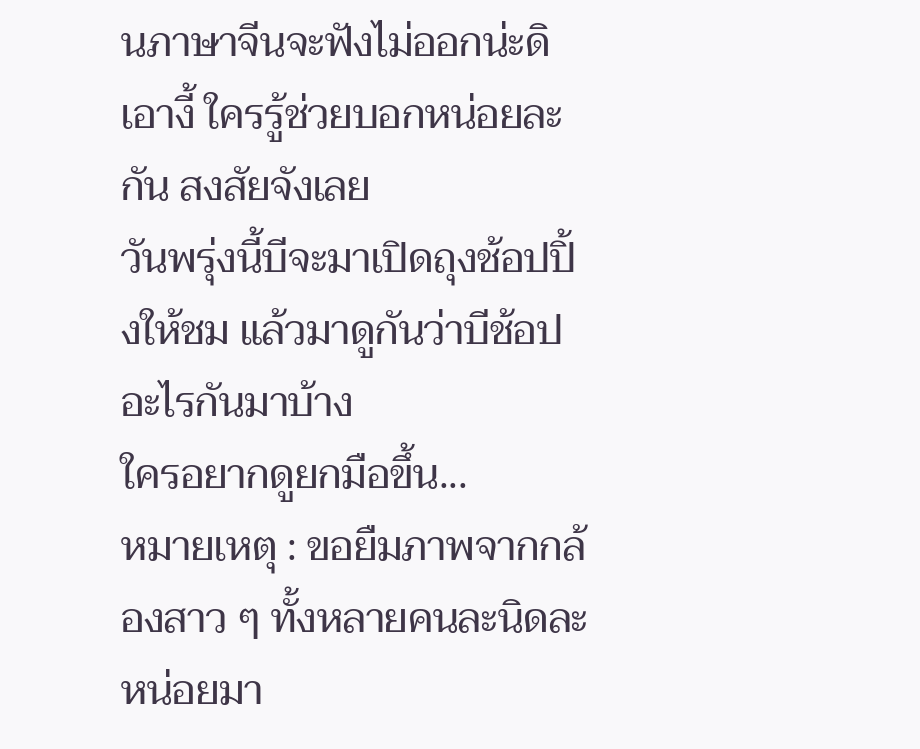นภาษาจีนจะฟังไม่ออกน่ะดิ เอางี้ ใครรู้ช่วยบอกหน่อยละกัน สงสัยจังเลย
วันพรุ่งนี้บีจะมาเปิดถุงช้อปปิ้งให้ชม แล้วมาดูกันว่าบีช้อปอะไรกันมาบ้าง
ใครอยากดูยกมือขึ้น...
หมายเหตุ : ขอยืมภาพจากกล้องสาว ๆ ทั้งหลายคนละนิดละหน่อยมา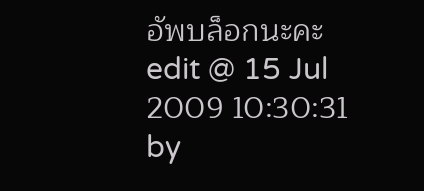อัพบล็อกนะคะ
edit @ 15 Jul 2009 10:30:31 by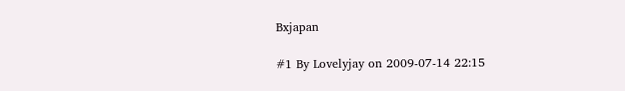Bxjapan

#1 By Lovelyjay on 2009-07-14 22:15